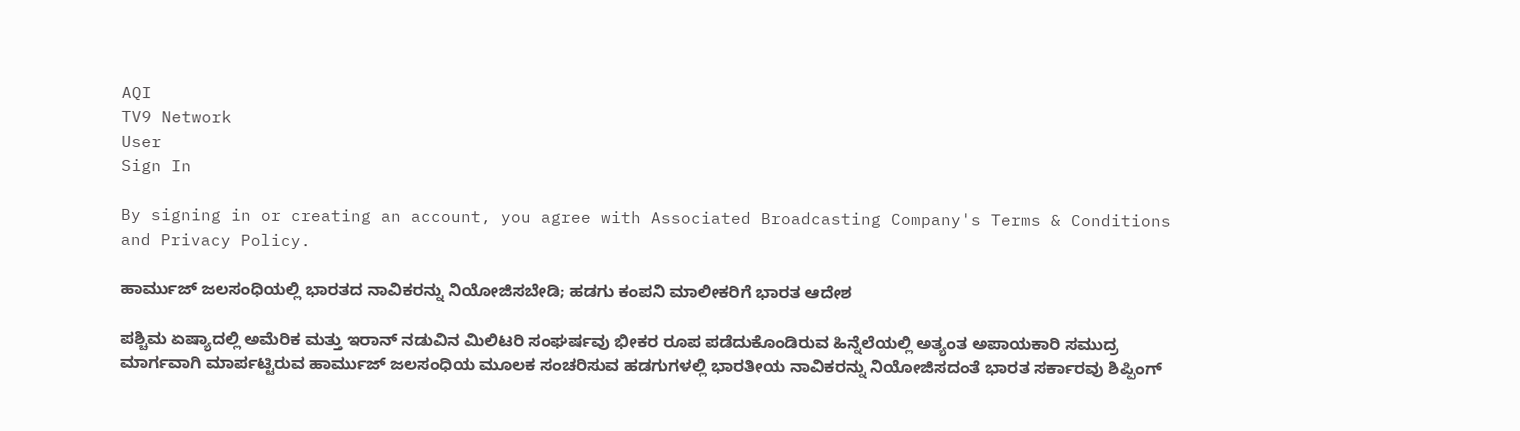AQI
TV9 Network
User
Sign In

By signing in or creating an account, you agree with Associated Broadcasting Company's Terms & Conditions and Privacy Policy.

ಹಾರ್ಮುಜ್ ಜಲಸಂಧಿಯಲ್ಲಿ ಭಾರತದ ನಾವಿಕರನ್ನು ನಿಯೋಜಿಸಬೇಡಿ; ಹಡಗು ಕಂಪನಿ ಮಾಲೀಕರಿಗೆ ಭಾರತ ಆದೇಶ

ಪಶ್ಚಿಮ ಏಷ್ಯಾದಲ್ಲಿ ಅಮೆರಿಕ ಮತ್ತು ಇರಾನ್ ನಡುವಿನ ಮಿಲಿಟರಿ ಸಂಘರ್ಷವು ಭೀಕರ ರೂಪ ಪಡೆದುಕೊಂಡಿರುವ ಹಿನ್ನೆಲೆಯಲ್ಲಿ ಅತ್ಯಂತ ಅಪಾಯಕಾರಿ ಸಮುದ್ರ ಮಾರ್ಗವಾಗಿ ಮಾರ್ಪಟ್ಟಿರುವ ಹಾರ್ಮುಜ್ ಜಲಸಂಧಿಯ ಮೂಲಕ ಸಂಚರಿಸುವ ಹಡಗುಗಳಲ್ಲಿ ಭಾರತೀಯ ನಾವಿಕರನ್ನು ನಿಯೋಜಿಸದಂತೆ ಭಾರತ ಸರ್ಕಾರವು ಶಿಪ್ಪಿಂಗ್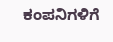ಕಂಪನಿಗಳಿಗೆ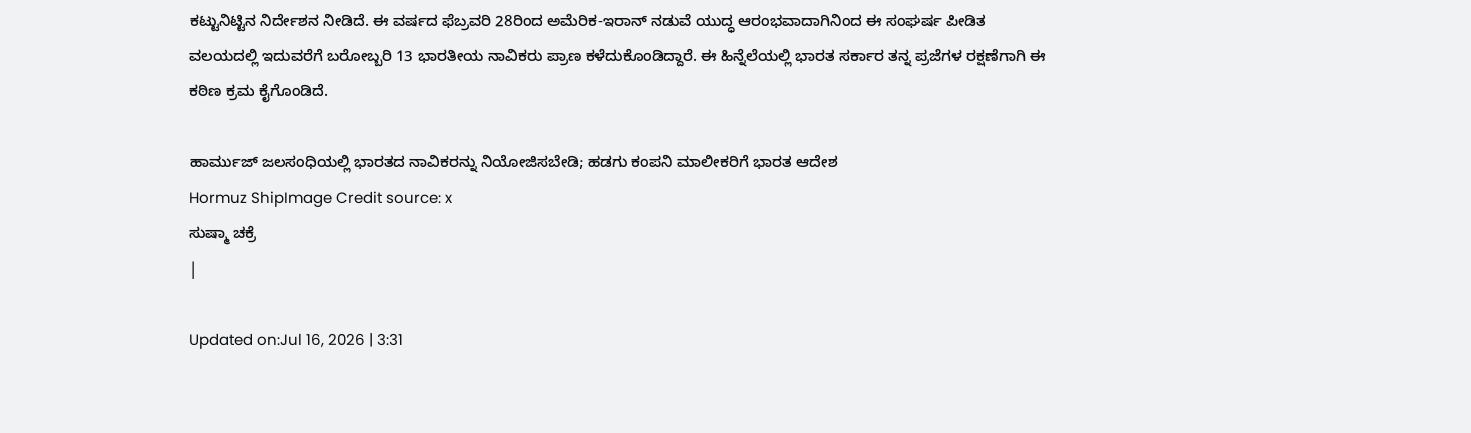ಕಟ್ಟುನಿಟ್ಟಿನ ನಿರ್ದೇಶನ ನೀಡಿದೆ. ಈ ವರ್ಷದ ಫೆಬ್ರವರಿ 28ರಿಂದ ಅಮೆರಿಕ-ಇರಾನ್ ನಡುವೆ ಯುದ್ಧ ಆರಂಭವಾದಾಗಿನಿಂದ ಈ ಸಂಘರ್ಷ ಪೀಡಿತ ವಲಯದಲ್ಲಿ ಇದುವರೆಗೆ ಬರೋಬ್ಬರಿ 13 ಭಾರತೀಯ ನಾವಿಕರು ಪ್ರಾಣ ಕಳೆದುಕೊಂಡಿದ್ದಾರೆ. ಈ ಹಿನ್ನೆಲೆಯಲ್ಲಿ ಭಾರತ ಸರ್ಕಾರ ತನ್ನ ಪ್ರಜೆಗಳ ರಕ್ಷಣೆಗಾಗಿ ಈ ಕಠಿಣ ಕ್ರಮ ಕೈಗೊಂಡಿದೆ.

ಹಾರ್ಮುಜ್ ಜಲಸಂಧಿಯಲ್ಲಿ ಭಾರತದ ನಾವಿಕರನ್ನು ನಿಯೋಜಿಸಬೇಡಿ; ಹಡಗು ಕಂಪನಿ ಮಾಲೀಕರಿಗೆ ಭಾರತ ಆದೇಶ
Hormuz ShipImage Credit source: x
ಸುಷ್ಮಾ ಚಕ್ರೆ
|

Updated on:Jul 16, 2026 | 3:31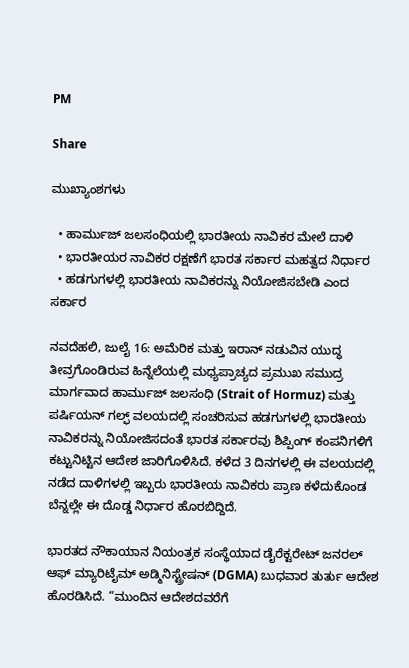PM

Share

ಮುಖ್ಯಾಂಶಗಳು

  • ಹಾರ್ಮುಜ್ ಜಲಸಂಧಿಯಲ್ಲಿ ಭಾರತೀಯ ನಾವಿಕರ ಮೇಲೆ ದಾಳಿ
  • ಭಾರತೀಯರ ನಾವಿಕರ ರಕ್ಷಣೆಗೆ ಭಾರತ ಸರ್ಕಾರ ಮಹತ್ವದ ನಿರ್ಧಾರ
  • ಹಡಗುಗಳಲ್ಲಿ ಭಾರತೀಯ ನಾವಿಕರನ್ನು ನಿಯೋಜಿಸಬೇಡಿ ಎಂದ ಸರ್ಕಾರ

ನವದೆಹಲಿ, ಜುಲೈ 16: ಅಮೆರಿಕ ಮತ್ತು ಇರಾನ್ ನಡುವಿನ ಯುದ್ಧ ತೀವ್ರಗೊಂಡಿರುವ ಹಿನ್ನೆಲೆಯಲ್ಲಿ ಮಧ್ಯಪ್ರಾಚ್ಯದ ಪ್ರಮುಖ ಸಮುದ್ರ ಮಾರ್ಗವಾದ ಹಾರ್ಮುಜ್ ಜಲಸಂಧಿ (Strait of Hormuz) ಮತ್ತು ಪರ್ಷಿಯನ್ ಗಲ್ಫ್ ವಲಯದಲ್ಲಿ ಸಂಚರಿಸುವ ಹಡಗುಗಳಲ್ಲಿ ಭಾರತೀಯ ನಾವಿಕರನ್ನು ನಿಯೋಜಿಸದಂತೆ ಭಾರತ ಸರ್ಕಾರವು ಶಿಪ್ಪಿಂಗ್ ಕಂಪನಿಗಳಿಗೆ ಕಟ್ಟುನಿಟ್ಟಿನ ಆದೇಶ ಜಾರಿಗೊಳಿಸಿದೆ. ಕಳೆದ 3 ದಿನಗಳಲ್ಲಿ ಈ ವಲಯದಲ್ಲಿ ನಡೆದ ದಾಳಿಗಳಲ್ಲಿ ಇಬ್ಬರು ಭಾರತೀಯ ನಾವಿಕರು ಪ್ರಾಣ ಕಳೆದುಕೊಂಡ ಬೆನ್ನಲ್ಲೇ ಈ ದೊಡ್ಡ ನಿರ್ಧಾರ ಹೊರಬಿದ್ದಿದೆ.

ಭಾರತದ ನೌಕಾಯಾನ ನಿಯಂತ್ರಕ ಸಂಸ್ಥೆಯಾದ ಡೈರೆಕ್ಟರೇಟ್ ಜನರಲ್ ಆಫ್ ಮ್ಯಾರಿಟೈಮ್ ಅಡ್ಮಿನಿಸ್ಟ್ರೇಷನ್ (DGMA) ಬುಧವಾರ ತುರ್ತು ಆದೇಶ ಹೊರಡಿಸಿದೆ. “ಮುಂದಿನ ಆದೇಶದವರೆಗೆ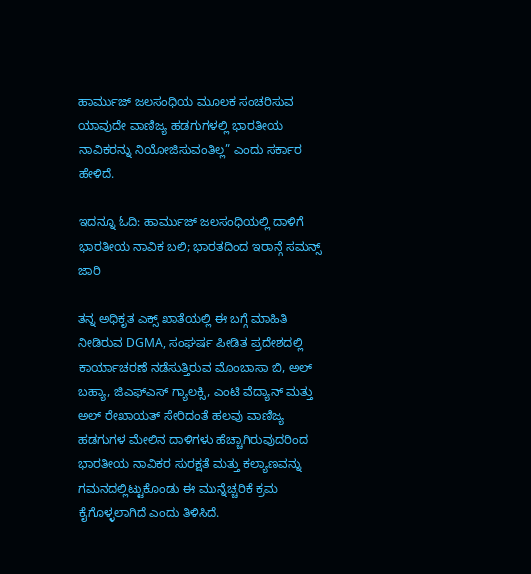ಹಾರ್ಮುಜ್ ಜಲಸಂಧಿಯ ಮೂಲಕ ಸಂಚರಿಸುವ ಯಾವುದೇ ವಾಣಿಜ್ಯ ಹಡಗುಗಳಲ್ಲಿ ಭಾರತೀಯ ನಾವಿಕರನ್ನು ನಿಯೋಜಿಸುವಂತಿಲ್ಲ” ಎಂದು ಸರ್ಕಾರ ಹೇಳಿದೆ.

ಇದನ್ನೂ ಓದಿ: ಹಾರ್ಮುಜ್ ಜಲಸಂಧಿಯಲ್ಲಿ ದಾಳಿಗೆ ಭಾರತೀಯ ನಾವಿಕ ಬಲಿ; ಭಾರತದಿಂದ ಇರಾನ್ಗೆ ಸಮನ್ಸ್ ಜಾರಿ

ತನ್ನ ಅಧಿಕೃತ ಎಕ್ಸ್ ಖಾತೆಯಲ್ಲಿ ಈ ಬಗ್ಗೆ ಮಾಹಿತಿ ನೀಡಿರುವ DGMA, ಸಂಘರ್ಷ ಪೀಡಿತ ಪ್ರದೇಶದಲ್ಲಿ ಕಾರ್ಯಾಚರಣೆ ನಡೆಸುತ್ತಿರುವ ಮೊಂಬಾಸಾ ಬಿ, ಅಲ್ ಬಹ್ಯಾ, ಜಿಎಫ್ಎಸ್ ಗ್ಯಾಲಕ್ಸಿ, ಎಂಟಿ ವೆದ್ಯಾನ್ ಮತ್ತು ಅಲ್ ರೇಖಾಯತ್ ಸೇರಿದಂತೆ ಹಲವು ವಾಣಿಜ್ಯ ಹಡಗುಗಳ ಮೇಲಿನ ದಾಳಿಗಳು ಹೆಚ್ಚಾಗಿರುವುದರಿಂದ ಭಾರತೀಯ ನಾವಿಕರ ಸುರಕ್ಷತೆ ಮತ್ತು ಕಲ್ಯಾಣವನ್ನು ಗಮನದಲ್ಲಿಟ್ಟುಕೊಂಡು ಈ ಮುನ್ನೆಚ್ಚರಿಕೆ ಕ್ರಮ ಕೈಗೊಳ್ಳಲಾಗಿದೆ ಎಂದು ತಿಳಿಸಿದೆ.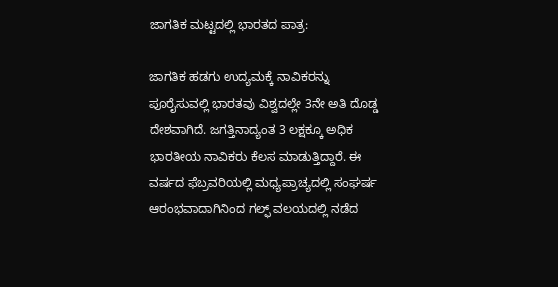ಜಾಗತಿಕ ಮಟ್ಟದಲ್ಲಿ ಭಾರತದ ಪಾತ್ರ:

ಜಾಗತಿಕ ಹಡಗು ಉದ್ಯಮಕ್ಕೆ ನಾವಿಕರನ್ನು ಪೂರೈಸುವಲ್ಲಿ ಭಾರತವು ವಿಶ್ವದಲ್ಲೇ 3ನೇ ಅತಿ ದೊಡ್ಡ ದೇಶವಾಗಿದೆ. ಜಗತ್ತಿನಾದ್ಯಂತ 3 ಲಕ್ಷಕ್ಕೂ ಅಧಿಕ ಭಾರತೀಯ ನಾವಿಕರು ಕೆಲಸ ಮಾಡುತ್ತಿದ್ದಾರೆ. ಈ ವರ್ಷದ ಫೆಬ್ರವರಿಯಲ್ಲಿ ಮಧ್ಯಪ್ರಾಚ್ಯದಲ್ಲಿ ಸಂಘರ್ಷ ಆರಂಭವಾದಾಗಿನಿಂದ ಗಲ್ಫ್ ವಲಯದಲ್ಲಿ ನಡೆದ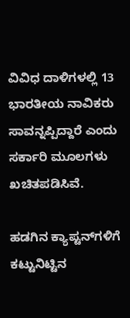ವಿವಿಧ ದಾಳಿಗಳಲ್ಲಿ 13 ಭಾರತೀಯ ನಾವಿಕರು ಸಾವನ್ನಪ್ಪಿದ್ದಾರೆ ಎಂದು ಸರ್ಕಾರಿ ಮೂಲಗಳು ಖಚಿತಪಡಿಸಿವೆ.

ಹಡಗಿನ ಕ್ಯಾಪ್ಟನ್‌ಗಳಿಗೆ ಕಟ್ಟುನಿಟ್ಟಿನ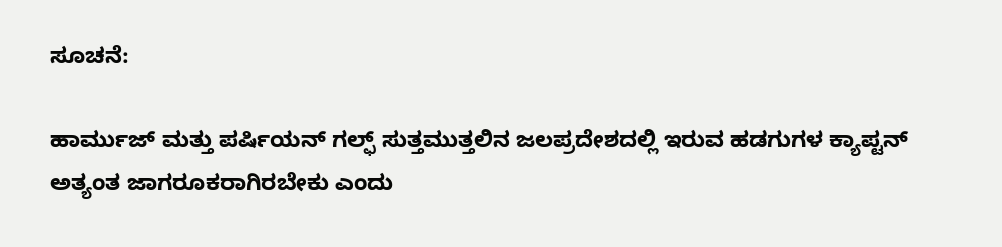ಸೂಚನೆ:

ಹಾರ್ಮುಜ್ ಮತ್ತು ಪರ್ಷಿಯನ್ ಗಲ್ಫ್ ಸುತ್ತಮುತ್ತಲಿನ ಜಲಪ್ರದೇಶದಲ್ಲಿ ಇರುವ ಹಡಗುಗಳ ಕ್ಯಾಪ್ಟನ್ ಅತ್ಯಂತ ಜಾಗರೂಕರಾಗಿರಬೇಕು ಎಂದು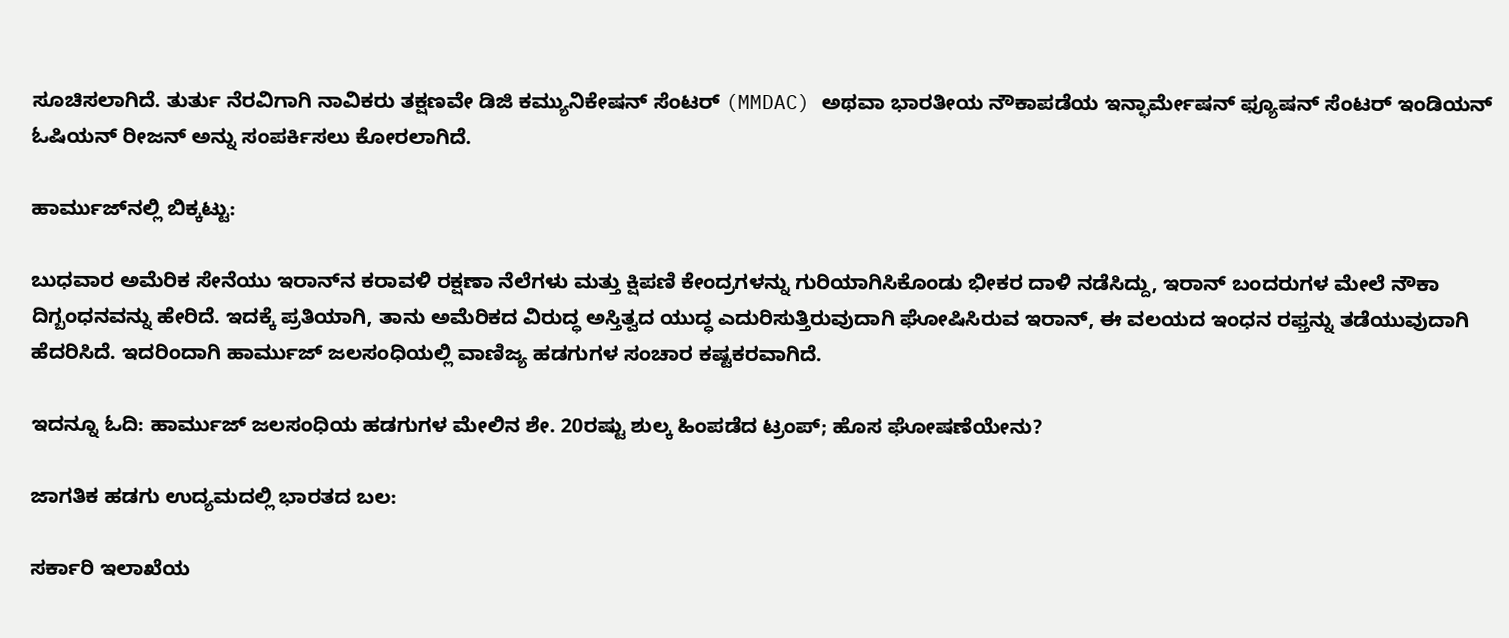ಸೂಚಿಸಲಾಗಿದೆ. ತುರ್ತು ನೆರವಿಗಾಗಿ ನಾವಿಕರು ತಕ್ಷಣವೇ ಡಿಜಿ ಕಮ್ಯುನಿಕೇಷನ್ ಸೆಂಟರ್ (MMDAC) ಅಥವಾ ಭಾರತೀಯ ನೌಕಾಪಡೆಯ ಇನ್ಫಾರ್ಮೇಷನ್ ಫ್ಯೂಷನ್ ಸೆಂಟರ್ ಇಂಡಿಯನ್ ಓಷಿಯನ್ ರೀಜನ್ ಅನ್ನು ಸಂಪರ್ಕಿಸಲು ಕೋರಲಾಗಿದೆ.

ಹಾರ್ಮುಜ್‌ನಲ್ಲಿ ಬಿಕ್ಕಟ್ಟು:

ಬುಧವಾರ ಅಮೆರಿಕ ಸೇನೆಯು ಇರಾನ್‌ನ ಕರಾವಳಿ ರಕ್ಷಣಾ ನೆಲೆಗಳು ಮತ್ತು ಕ್ಷಿಪಣಿ ಕೇಂದ್ರಗಳನ್ನು ಗುರಿಯಾಗಿಸಿಕೊಂಡು ಭೀಕರ ದಾಳಿ ನಡೆಸಿದ್ದು, ಇರಾನ್ ಬಂದರುಗಳ ಮೇಲೆ ನೌಕಾ ದಿಗ್ಬಂಧನವನ್ನು ಹೇರಿದೆ. ಇದಕ್ಕೆ ಪ್ರತಿಯಾಗಿ, ತಾನು ಅಮೆರಿಕದ ವಿರುದ್ಧ ಅಸ್ತಿತ್ವದ ಯುದ್ಧ ಎದುರಿಸುತ್ತಿರುವುದಾಗಿ ಘೋಷಿಸಿರುವ ಇರಾನ್, ಈ ವಲಯದ ಇಂಧನ ರಫ್ತನ್ನು ತಡೆಯುವುದಾಗಿ ಹೆದರಿಸಿದೆ. ಇದರಿಂದಾಗಿ ಹಾರ್ಮುಜ್ ಜಲಸಂಧಿಯಲ್ಲಿ ವಾಣಿಜ್ಯ ಹಡಗುಗಳ ಸಂಚಾರ ಕಷ್ಟಕರವಾಗಿದೆ.

ಇದನ್ನೂ ಓದಿ: ಹಾರ್ಮುಜ್ ಜಲಸಂಧಿಯ ಹಡಗುಗಳ ಮೇಲಿನ ಶೇ. 20ರಷ್ಟು ಶುಲ್ಕ ಹಿಂಪಡೆದ ಟ್ರಂಪ್; ಹೊಸ ಘೋಷಣೆಯೇನು?

ಜಾಗತಿಕ ಹಡಗು ಉದ್ಯಮದಲ್ಲಿ ಭಾರತದ ಬಲ:

ಸರ್ಕಾರಿ ಇಲಾಖೆಯ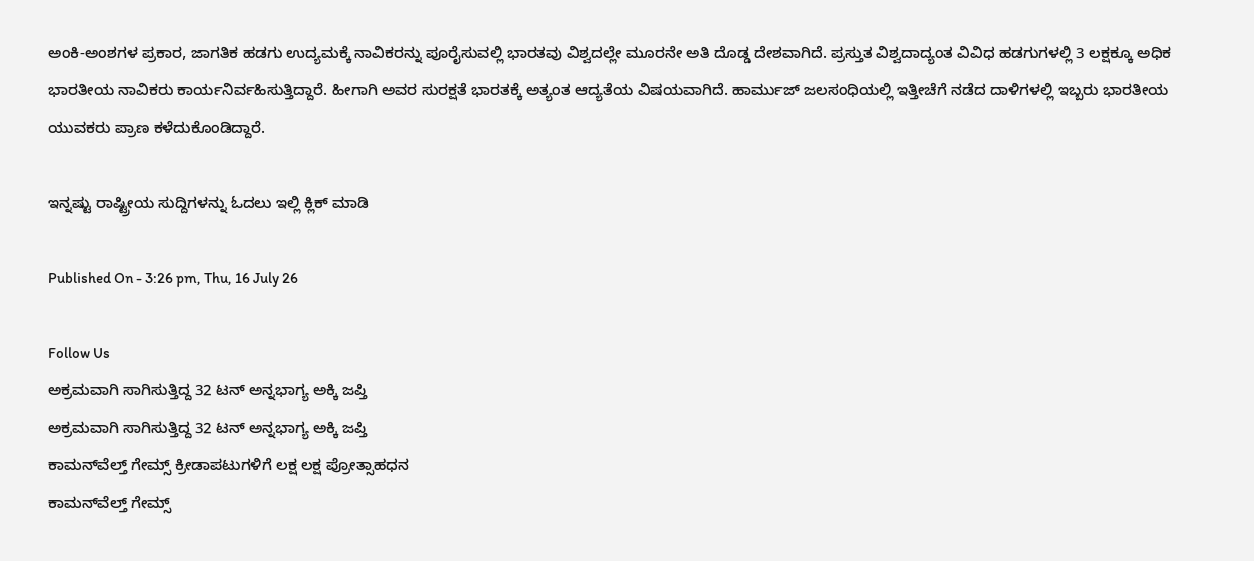ಅಂಕಿ-ಅಂಶಗಳ ಪ್ರಕಾರ, ಜಾಗತಿಕ ಹಡಗು ಉದ್ಯಮಕ್ಕೆ ನಾವಿಕರನ್ನು ಪೂರೈಸುವಲ್ಲಿ ಭಾರತವು ವಿಶ್ವದಲ್ಲೇ ಮೂರನೇ ಅತಿ ದೊಡ್ಡ ದೇಶವಾಗಿದೆ. ಪ್ರಸ್ತುತ ವಿಶ್ವದಾದ್ಯಂತ ವಿವಿಧ ಹಡಗುಗಳಲ್ಲಿ 3 ಲಕ್ಷಕ್ಕೂ ಅಧಿಕ ಭಾರತೀಯ ನಾವಿಕರು ಕಾರ್ಯನಿರ್ವಹಿಸುತ್ತಿದ್ದಾರೆ. ಹೀಗಾಗಿ ಅವರ ಸುರಕ್ಷತೆ ಭಾರತಕ್ಕೆ ಅತ್ಯಂತ ಆದ್ಯತೆಯ ವಿಷಯವಾಗಿದೆ. ಹಾರ್ಮುಜ್ ಜಲಸಂಧಿಯಲ್ಲಿ ಇತ್ತೀಚೆಗೆ ನಡೆದ ದಾಳಿಗಳಲ್ಲಿ ಇಬ್ಬರು ಭಾರತೀಯ ಯುವಕರು ಪ್ರಾಣ ಕಳೆದುಕೊಂಡಿದ್ದಾರೆ.

ಇನ್ನಷ್ಟು ರಾಷ್ಟ್ರೀಯ ಸುದ್ದಿಗಳನ್ನು ಓದಲು ಇಲ್ಲಿ ಕ್ಲಿಕ್ ಮಾಡಿ

Published On - 3:26 pm, Thu, 16 July 26

Follow Us
ಅಕ್ರಮವಾಗಿ ಸಾಗಿಸುತ್ತಿದ್ದ 32 ಟನ್ ಅನ್ನಭಾಗ್ಯ ಅಕ್ಕಿ ಜಪ್ತಿ
ಅಕ್ರಮವಾಗಿ ಸಾಗಿಸುತ್ತಿದ್ದ 32 ಟನ್ ಅನ್ನಭಾಗ್ಯ ಅಕ್ಕಿ ಜಪ್ತಿ
ಕಾಮನ್‌ವೆಲ್ತ್ ಗೇಮ್ಸ್ ಕ್ರೀಡಾಪಟುಗಳಿಗೆ ಲಕ್ಷ ಲಕ್ಷ ಪ್ರೋತ್ಸಾಹಧನ
ಕಾಮನ್‌ವೆಲ್ತ್ ಗೇಮ್ಸ್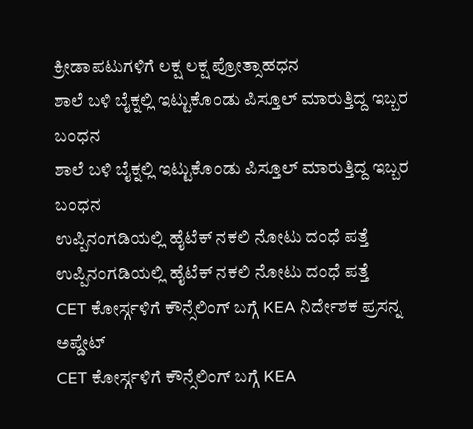ಕ್ರೀಡಾಪಟುಗಳಿಗೆ ಲಕ್ಷ ಲಕ್ಷ ಪ್ರೋತ್ಸಾಹಧನ
ಶಾಲೆ ಬಳಿ ಬೈಕ್ನಲ್ಲಿ ಇಟ್ಟುಕೊಂಡು ಪಿಸ್ತೂಲ್ ಮಾರುತ್ತಿದ್ದ ಇಬ್ಬರ ಬಂಧನ
ಶಾಲೆ ಬಳಿ ಬೈಕ್ನಲ್ಲಿ ಇಟ್ಟುಕೊಂಡು ಪಿಸ್ತೂಲ್ ಮಾರುತ್ತಿದ್ದ ಇಬ್ಬರ ಬಂಧನ
ಉಪ್ಪಿನಂಗಡಿಯಲ್ಲಿ ಹೈಟೆಕ್ ನಕಲಿ ನೋಟು ದಂಧೆ ಪತ್ತೆ
ಉಪ್ಪಿನಂಗಡಿಯಲ್ಲಿ ಹೈಟೆಕ್ ನಕಲಿ ನೋಟು ದಂಧೆ ಪತ್ತೆ
CET ಕೋರ್ಸ್ಗಳಿಗೆ ಕೌನ್ಸೆಲಿಂಗ್ ಬಗ್ಗೆ KEA ನಿರ್ದೇಶಕ ಪ್ರಸನ್ನ ಅಪ್ಡೇಟ್
CET ಕೋರ್ಸ್ಗಳಿಗೆ ಕೌನ್ಸೆಲಿಂಗ್ ಬಗ್ಗೆ KEA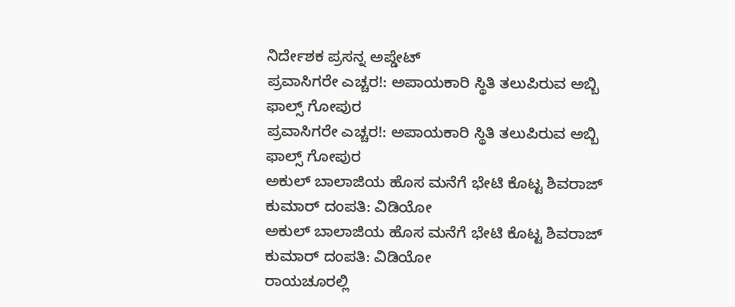ನಿರ್ದೇಶಕ ಪ್ರಸನ್ನ ಅಪ್ಡೇಟ್
ಪ್ರವಾಸಿಗರೇ ಎಚ್ಚರ!: ಅಪಾಯಕಾರಿ ಸ್ಥಿತಿ ತಲುಪಿರುವ ಅಬ್ಬಿ ಫಾಲ್ಸ್‌ ಗೋಪುರ
ಪ್ರವಾಸಿಗರೇ ಎಚ್ಚರ!: ಅಪಾಯಕಾರಿ ಸ್ಥಿತಿ ತಲುಪಿರುವ ಅಬ್ಬಿ ಫಾಲ್ಸ್‌ ಗೋಪುರ
ಅಕುಲ್ ಬಾಲಾಜಿಯ ಹೊಸ ಮನೆಗೆ ಭೇಟಿ ಕೊಟ್ಟ ಶಿವರಾಜ್ ಕುಮಾರ್ ದಂಪತಿ: ವಿಡಿಯೋ
ಅಕುಲ್ ಬಾಲಾಜಿಯ ಹೊಸ ಮನೆಗೆ ಭೇಟಿ ಕೊಟ್ಟ ಶಿವರಾಜ್ ಕುಮಾರ್ ದಂಪತಿ: ವಿಡಿಯೋ
ರಾಯಚೂರಲ್ಲಿ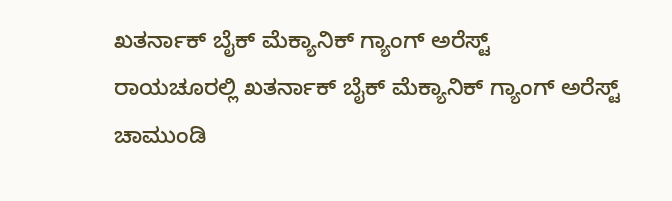ಖತರ್ನಾಕ್ ಬೈಕ್ ಮೆಕ್ಯಾನಿಕ್ ಗ್ಯಾಂಗ್ ಅರೆಸ್ಟ್
ರಾಯಚೂರಲ್ಲಿ ಖತರ್ನಾಕ್ ಬೈಕ್ ಮೆಕ್ಯಾನಿಕ್ ಗ್ಯಾಂಗ್ ಅರೆಸ್ಟ್
ಚಾಮುಂಡಿ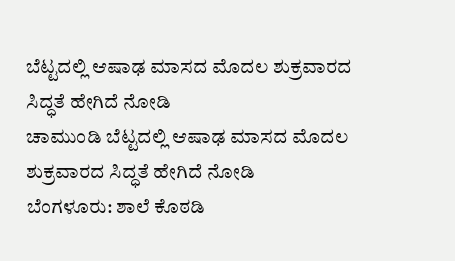ಬೆಟ್ಟದಲ್ಲಿ ಆಷಾಢ ಮಾಸದ ಮೊದಲ ಶುಕ್ರವಾರದ ಸಿದ್ಧತೆ ಹೇಗಿದೆ ನೋಡಿ
ಚಾಮುಂಡಿ ಬೆಟ್ಟದಲ್ಲಿ ಆಷಾಢ ಮಾಸದ ಮೊದಲ ಶುಕ್ರವಾರದ ಸಿದ್ಧತೆ ಹೇಗಿದೆ ನೋಡಿ
ಬೆಂಗಳೂರು: ಶಾಲೆ ಕೊಠಡಿ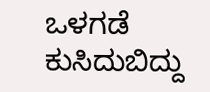ಒಳಗಡೆ ಕುಸಿದುಬಿದ್ದು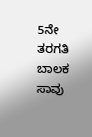5ನೇ ತರಗತಿ ಬಾಲಕ ಸಾವು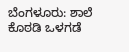ಬೆಂಗಳೂರು: ಶಾಲೆ ಕೊಠಡಿ ಒಳಗಡೆ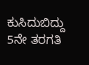ಕುಸಿದುಬಿದ್ದು 5ನೇ ತರಗತಿ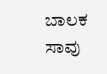ಬಾಲಕ ಸಾವು